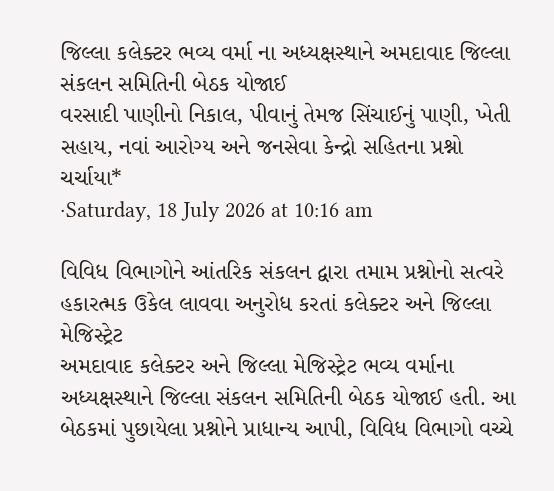જિલ્લા કલેક્ટર ભવ્ય વર્મા ના અધ્યક્ષસ્થાને અમદાવાદ જિલ્લા સંકલન સમિતિની બેઠક યોજાઈ
વરસાદી પાણીનો નિકાલ, પીવાનું તેમજ સિંચાઈનું પાણી, ખેતી સહાય, નવાં આરોગ્ય અને જનસેવા કેન્દ્રો સહિતના પ્રશ્નો ચર્ચાયા*
·Saturday, 18 July 2026 at 10:16 am

વિવિધ વિભાગોને આંતરિક સંકલન દ્વારા તમામ પ્રશ્નોનો સત્વરે હકારત્મક ઉકેલ લાવવા અનુરોધ કરતાં કલેક્ટર અને જિલ્લા મેજિસ્ટ્રેટ
અમદાવાદ કલેક્ટર અને જિલ્લા મેજિસ્ટ્રેટ ભવ્ય વર્માના અધ્યક્ષસ્થાને જિલ્લા સંકલન સમિતિની બેઠક યોજાઈ હતી. આ બેઠકમાં પુછાયેલા પ્રશ્નોને પ્રાધાન્ય આપી, વિવિધ વિભાગો વચ્ચે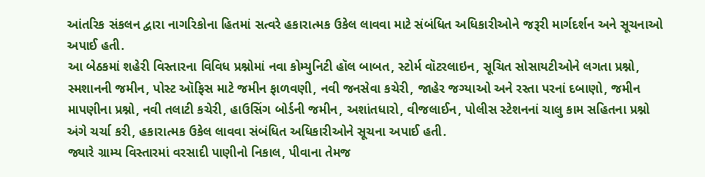આંતરિક સંકલન દ્વારા નાગરિકોના હિતમાં સત્વરે હકારાત્મક ઉકેલ લાવવા માટે સંબંધિત અધિકારીઓને જરૂરી માર્ગદર્શન અને સૂચનાઓ અપાઈ હતી.
આ બેઠકમાં શહેરી વિસ્તારના વિવિધ પ્રશ્નોમાં નવા કોમ્યુનિટી હૉલ બાબત, સ્ટોર્મ વૉટરલાઇન, સૂચિત સોસાયટીઓને લગતા પ્રશ્નો, સ્મશાનની જમીન, પોસ્ટ ઑફિસ માટે જમીન ફાળવણી, નવી જનસેવા કચેરી, જાહેર જગ્યાઓ અને રસ્તા પરનાં દબાણો, જમીન માપણીના પ્રશ્નો, નવી તલાટી કચેરી, હાઉસિંગ બોર્ડની જમીન, અશાંતધારો, વીજલાઈન, પોલીસ સ્ટેશનનાં ચાલુ કામ સહિતના પ્રશ્નો અંગે ચર્ચા કરી, હકારાત્મક ઉકેલ લાવવા સંબંધિત અધિકારીઓને સૂચના અપાઈ હતી.
જ્યારે ગ્રામ્ય વિસ્તારમાં વરસાદી પાણીનો નિકાલ, પીવાના તેમજ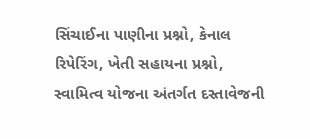સિંચાઈના પાણીના પ્રશ્નો, કેનાલ રિપેરિંગ, ખેતી સહાયના પ્રશ્નો, સ્વામિત્વ યોજના અંતર્ગત દસ્તાવેજની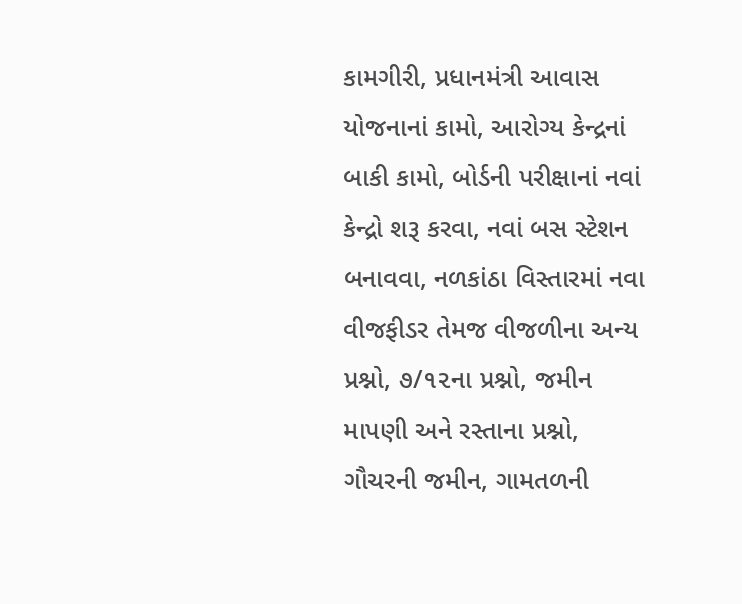કામગીરી, પ્રધાનમંત્રી આવાસ યોજનાનાં કામો, આરોગ્ય કેન્દ્રનાં બાકી કામો, બોર્ડની પરીક્ષાનાં નવાં કેન્દ્રો શરૂ કરવા, નવાં બસ સ્ટેશન બનાવવા, નળકાંઠા વિસ્તારમાં નવા વીજફીડર તેમજ વીજળીના અન્ય પ્રશ્નો, ૭/૧૨ના પ્રશ્નો, જમીન માપણી અને રસ્તાના પ્રશ્નો, ગૌચરની જમીન, ગામતળની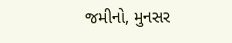જમીનો, મુનસર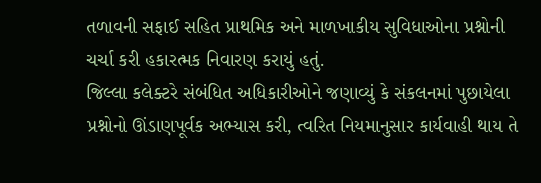તળાવની સફાઈ સહિત પ્રાથમિક અને માળખાકીય સુવિધાઓના પ્રશ્નોની ચર્ચા કરી હકારત્મક નિવારણ કરાયું હતું.
જિલ્લા કલેક્ટરે સંબંધિત અધિકારીઓને જણાવ્યું કે સંકલનમાં પુછાયેલા પ્રશ્નોનો ઊંડાણપૂર્વક અભ્યાસ કરી, ત્વરિત નિયમાનુસાર કાર્યવાહી થાય તે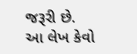જરૂરી છે.
આ લેખ કેવો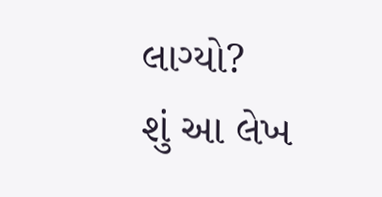લાગ્યો?
શું આ લેખ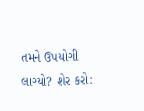તમને ઉપયોગી લાગ્યો? શેર કરો: